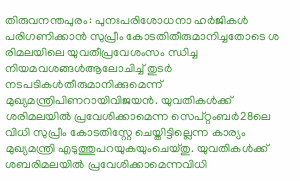തിരുവനന്തപുരം: പുനഃപരിശോധനാ ഹര്‍ജികള്‍ പരിഗണിക്കാന്‍ സുപ്രീം കോടതിതീരുമാനിച്ചതോടെ ശ രിമലയിലെ യുവതീപ്രവേശംസം ന്ധിച്ച നിയമവശങ്ങള്‍ആലോചിച്ച് തുടര്‍ നടപടികള്‍തീരുമാനിക്കുമെന്ന് മുഖ്യമന്ത്രിപിണറായിവിജയന്‍. യുവതികള്‍ക്ക് ശരിമലയില്‍ പ്രവേശിക്കാമെന്ന സെപ്റ്റംബര്‍28ലെ വിധി സുപ്രീം കോടതിസ്റ്റേ ചെയ്തിട്ടില്ലെന്ന കാര്യം മുഖ്യമന്ത്രി എടുത്തുപറയുകയുംചെയ്തു. യുവതികള്‍ക്ക് ശബരിമലയില്‍ പ്രവേശിക്കാമെന്നവിധി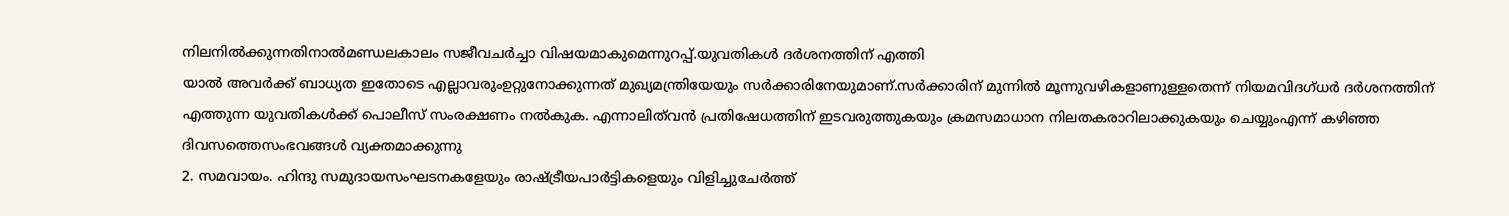നിലനില്‍ക്കുന്നതിനാല്‍മണ്ഡലകാലം സജീവചര്‍ച്ചാ വിഷയമാകുമെന്നുറപ്പ്.യുവതികള്‍ ദര്‍ശനത്തിന് എത്തി
യാല്‍ അവര്‍ക്ക് ബാധ്യത ഇതോടെ എല്ലാവരുംഉറ്റുനോക്കുന്നത് മുഖ്യമന്ത്രിയേയും സര്‍ക്കാരിനേയുമാണ്.സര്‍ക്കാരിന് മുന്നില്‍ മൂന്നുവഴികളാണുള്ളതെന്ന് നിയമവിദഗ്ധര്‍ ദര്‍ശനത്തിന് എത്തുന്ന യുവതികള്‍ക്ക് പൊലീസ് സംരക്ഷണം നല്‍കുക. എന്നാലിത്‌വന്‍ പ്രതിഷേധത്തിന് ഇടവരുത്തുകയും ക്രമസമാധാന നിലതകരാറിലാക്കുകയും ചെയ്യുംഎന്ന് കഴിഞ്ഞ ദിവസത്തെസംഭവങ്ങള്‍ വ്യക്തമാക്കുന്നു
2. സമവായം. ഹിന്ദു സമുദായസംഘടനകളേയും രാഷ്ട്രീയപാര്‍ട്ടികളെയും വിളിച്ചുചേര്‍ത്ത്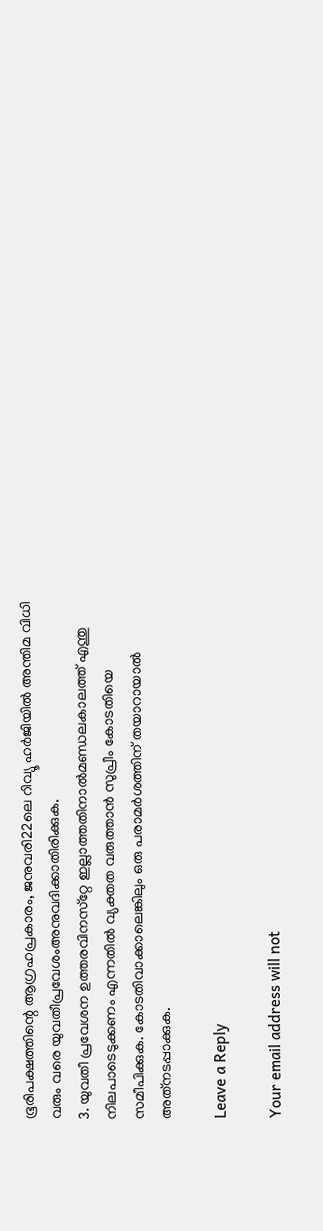ഭൂരിപക്ഷത്തിന്റെ ആഗ്രഹപ്രകാരം, ജനുവരി22ലെ റിവ്യൂ ഹര്‍ജിയില്‍ അന്തിമ വിധി വരും വരെ യുവതീപ്രവേശംഅനുവദിക്കാതിരിക്കുക.
3. യുവതീ പ്രവേശന ഉത്തരവിനസ്‌റ്റേ ഇല്ലാത്തതിനാല്‍മണ്ഡലകാലത്ത് എന്തു നിലപാടെടുക്കണം എന്നതില്‍ വ്യക്തത വരുത്താന്‍ സുപ്രീം കോടതിയെ സമീപിക്കുക. കോടതിവാക്കാലെങ്കിലും ഒരു പരാമര്‍ശത്തിന് തയാറായാല്‍ അത്‌നടപ്പാക്കുക.

Leave a Reply

Your email address will not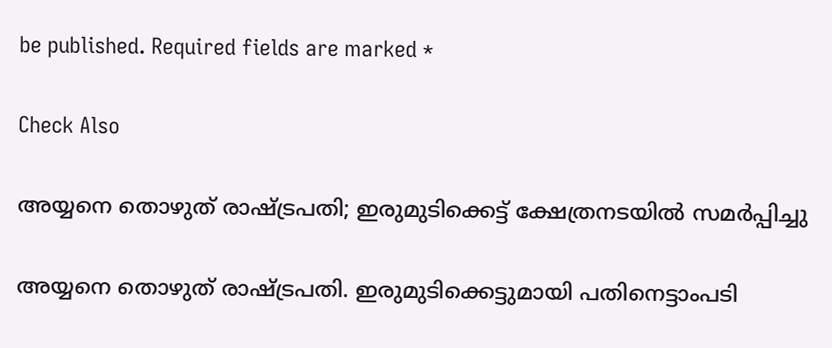be published. Required fields are marked *

Check Also

അയ്യനെ തൊഴുത് രാഷ്ട്രപതി; ഇരുമുടിക്കെട്ട് ക്ഷേത്രനടയില്‍ സമര്‍പ്പിച്ചു

അയ്യനെ തൊഴുത് രാഷ്ട്രപതി. ഇരുമുടിക്കെട്ടുമായി പതിനെട്ടാംപടി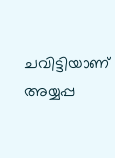ചവിട്ടിയാണ് അയ്യപ്പ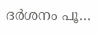ദര്‍ശനം പൂ…